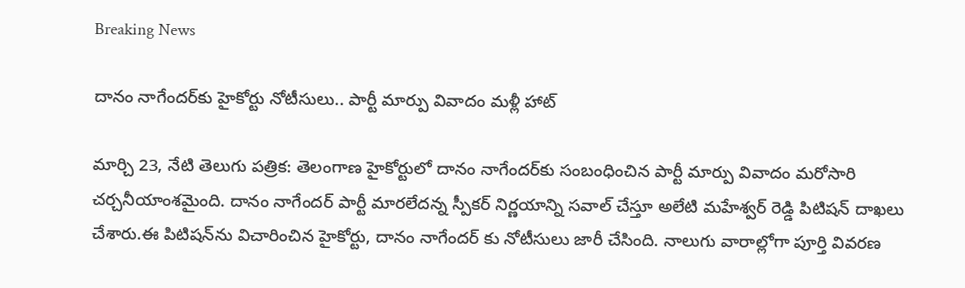Breaking News

దానం నాగేందర్‌కు హైకోర్టు నోటీసులు.. పార్టీ మార్పు వివాదం మళ్లీ హాట్

మార్చి 23, నేటి తెలుగు పత్రిక: తెలంగాణ హైకోర్టులో దానం నాగేందర్‌కు సంబంధించిన పార్టీ మార్పు వివాదం మరోసారి చర్చనీయాంశమైంది. దానం నాగేందర్ పార్టీ మారలేదన్న స్పీకర్ నిర్ణయాన్ని సవాల్ చేస్తూ అలేటి మహేశ్వర్ రెడ్డి పిటిషన్ దాఖలు చేశారు.ఈ పిటిషన్‌ను విచారించిన హైకోర్టు, దానం నాగేందర్ కు నోటీసులు జారీ చేసింది. నాలుగు వారాల్లోగా పూర్తి వివరణ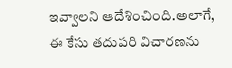ఇవ్వాలని ఆదేశించింది.అలాగే, ఈ కేసు తదుపరి విచారణను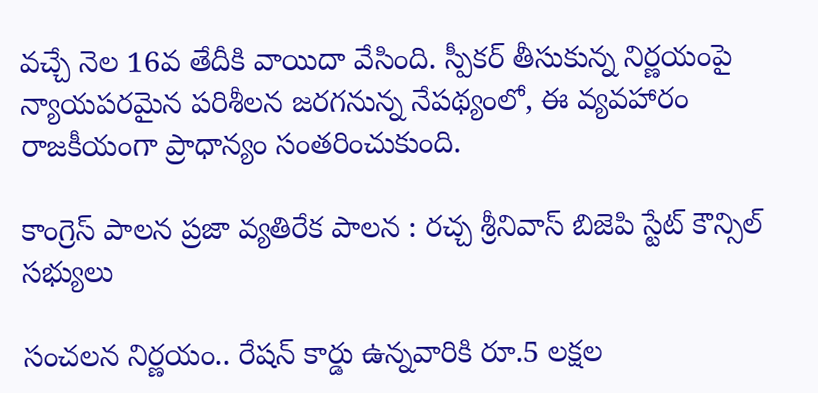వచ్చే నెల 16వ తేదీకి వాయిదా వేసింది. స్పీకర్ తీసుకున్న నిర్ణయంపై న్యాయపరమైన పరిశీలన జరగనున్న నేపథ్యంలో, ఈ వ్యవహారం రాజకీయంగా ప్రాధాన్యం సంతరించుకుంది.

కాంగ్రెస్ పాలన ప్రజా వ్యతిరేక పాలన : రచ్చ శ్రీనివాస్ బిజెపి స్టేట్ కౌన్సిల్ సభ్యులు

సంచలన నిర్ణయం.. రేషన్ కార్డు ఉన్నవారికి రూ.5 లక్షల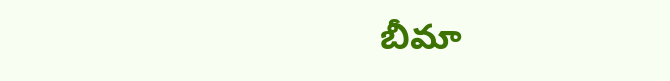బీమా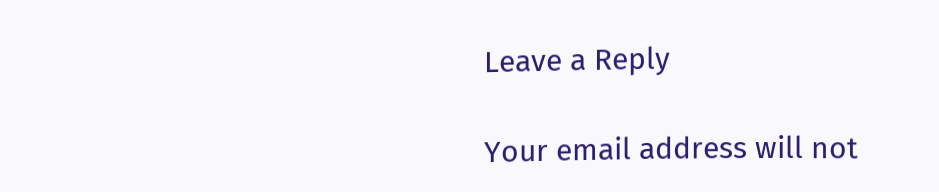Leave a Reply

Your email address will not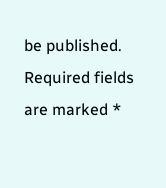be published. Required fields are marked *